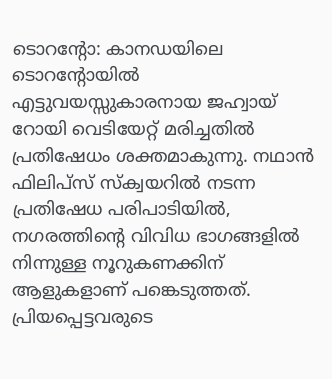ടൊറൻ്റോ: കാനഡയിലെ ടൊറൻ്റോയിൽ എട്ടുവയസ്സുകാരനായ ജഹ്വായ് റോയി വെടിയേറ്റ് മരിച്ചതിൽ പ്രതിഷേധം ശക്തമാകുന്നു. നഥാൻ ഫിലിപ്സ് സ്ക്വയറിൽ നടന്ന പ്രതിഷേധ പരിപാടിയിൽ, നഗരത്തിൻ്റെ വിവിധ ഭാഗങ്ങളിൽ നിന്നുള്ള നൂറുകണക്കിന് ആളുകളാണ് പങ്കെടുത്തത്. പ്രിയപ്പെട്ടവരുടെ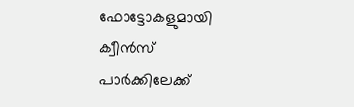ഫോട്ടോകളുമായി ക്വീൻസ് പാർക്കിലേക്ക്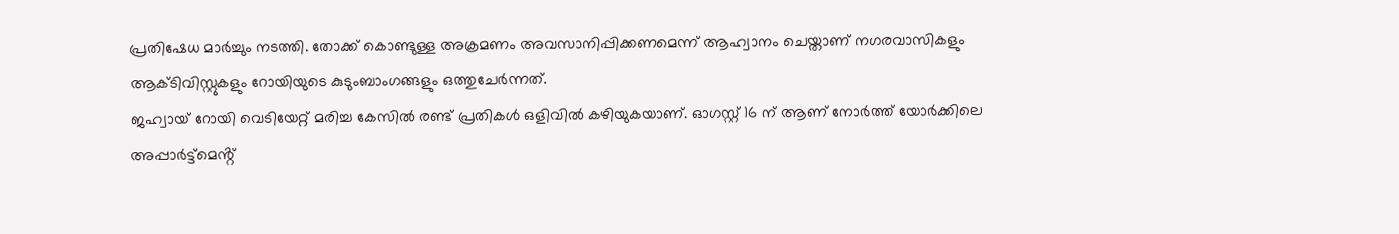പ്രതിഷേധ മാർച്ചും നടത്തി. തോക്ക് കൊണ്ടുള്ള അക്രമണം അവസാനിപ്പിക്കണമെന്ന് ആഹ്വാനം ചെയ്താണ് നഗരവാസികളും ആക്ടിവിസ്റ്റുകളും റോയിയുടെ കുടുംബാംഗങ്ങളും ഒത്തുചേർന്നത്.
ജഹ്വായ് റോയി വെടിയേറ്റ് മരിച്ച കേസിൽ രണ്ട് പ്രതികൾ ഒളിവിൽ കഴിയുകയാണ്. ഓഗസ്റ്റ് 16 ന് ആണ് നോർത്ത് യോർക്കിലെ അപ്പാർട്ട്മെൻ്റ്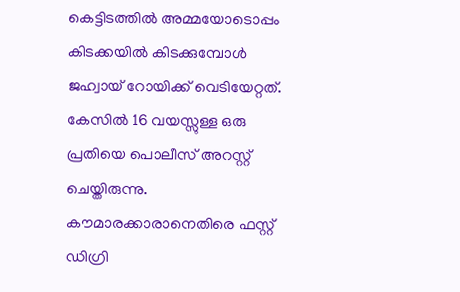കെട്ടിടത്തിൽ അമ്മയോടൊപ്പം കിടക്കയിൽ കിടക്കുമ്പോൾ ജഹ്വായ് റോയിക്ക് വെടിയേറ്റത്. കേസിൽ 16 വയസ്സുള്ള ഒരു പ്രതിയെ പൊലീസ് അറസ്റ്റ് ചെയ്തിരുന്നു. കൗമാരക്കാരാനെതിരെ ഫസ്റ്റ് ഡിഗ്രി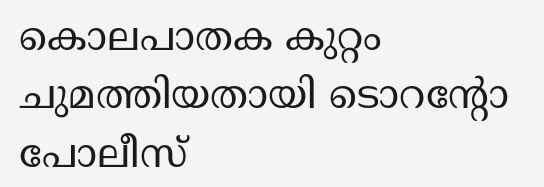കൊലപാതക കുറ്റം ചുമത്തിയതായി ടൊറൻ്റോ പോലീസ്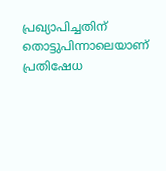പ്രഖ്യാപിച്ചതിന് തൊട്ടുപിന്നാലെയാണ് പ്രതിഷേധ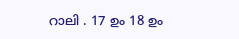റാലി . 17 ഉം 18 ഉം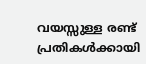വയസ്സുള്ള രണ്ട് പ്രതികൾക്കായി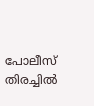പോലീസ് തിരച്ചിൽ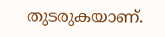തുടരുകയാണ്.